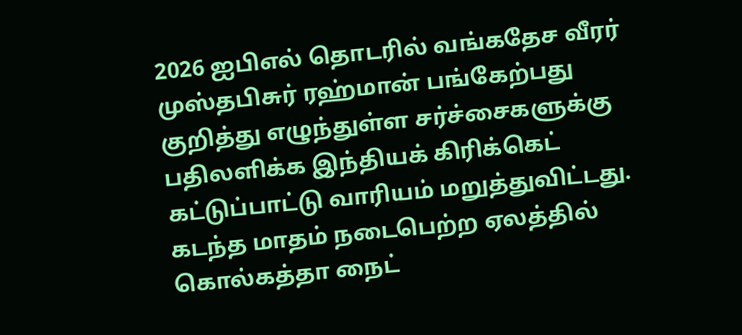2026 ஐபிஎல் தொடரில் வங்கதேச வீரர் முஸ்தபிசுர் ரஹ்மான் பங்கேற்பது குறித்து எழுந்துள்ள சர்ச்சைகளுக்கு பதிலளிக்க இந்தியக் கிரிக்கெட் கட்டுப்பாட்டு வாரியம் மறுத்துவிட்டது.
கடந்த மாதம் நடைபெற்ற ஏலத்தில் கொல்கத்தா நைட்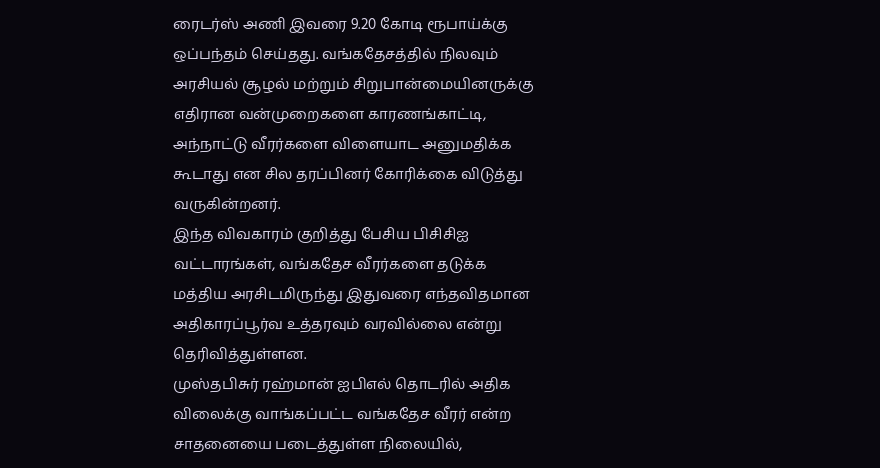ரைடர்ஸ் அணி இவரை 9.20 கோடி ரூபாய்க்கு ஒப்பந்தம் செய்தது. வங்கதேசத்தில் நிலவும் அரசியல் சூழல் மற்றும் சிறுபான்மையினருக்கு எதிரான வன்முறைகளை காரணங்காட்டி, அந்நாட்டு வீரர்களை விளையாட அனுமதிக்க கூடாது என சில தரப்பினர் கோரிக்கை விடுத்து வருகின்றனர்.
இந்த விவகாரம் குறித்து பேசிய பிசிசிஐ வட்டாரங்கள், வங்கதேச வீரர்களை தடுக்க மத்திய அரசிடமிருந்து இதுவரை எந்தவிதமான அதிகாரப்பூர்வ உத்தரவும் வரவில்லை என்று தெரிவித்துள்ளன.
முஸ்தபிசுர் ரஹ்மான் ஐபிஎல் தொடரில் அதிக விலைக்கு வாங்கப்பட்ட வங்கதேச வீரர் என்ற சாதனையை படைத்துள்ள நிலையில்,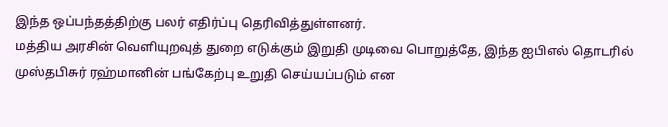இந்த ஒப்பந்தத்திற்கு பலர் எதிர்ப்பு தெரிவித்துள்ளனர்.
மத்திய அரசின் வெளியுறவுத் துறை எடுக்கும் இறுதி முடிவை பொறுத்தே, இந்த ஐபிஎல் தொடரில் முஸ்தபிசுர் ரஹ்மானின் பங்கேற்பு உறுதி செய்யப்படும் என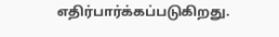எதிர்பார்க்கப்படுகிறது.